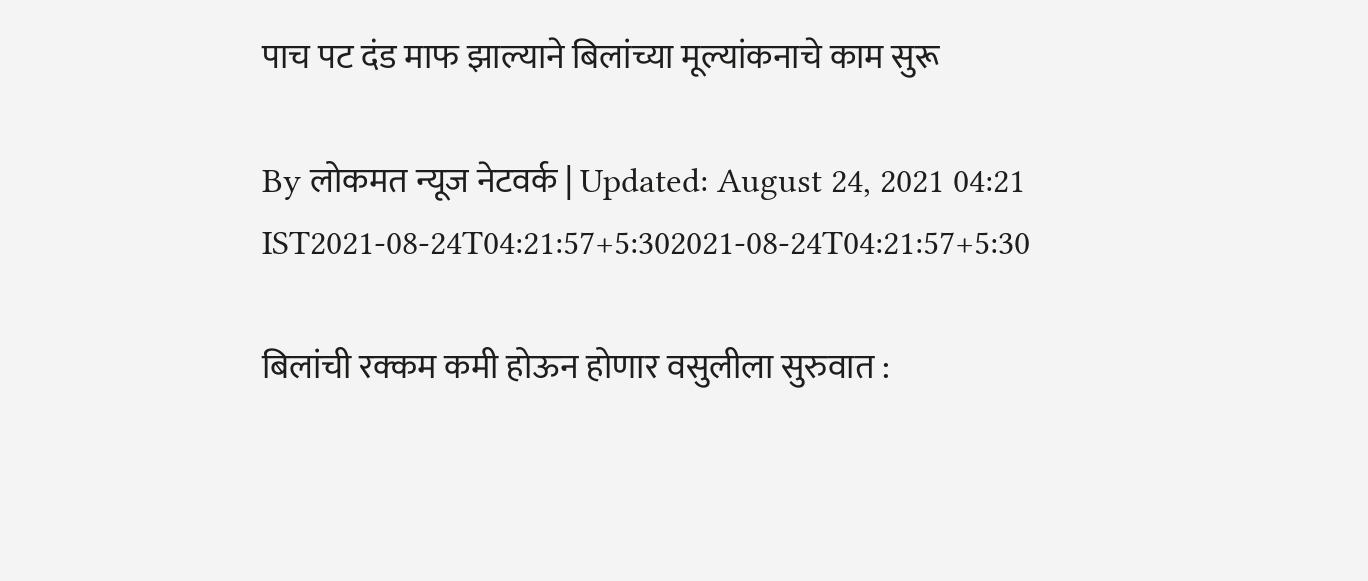पाच पट दंड माफ झाल्याने बिलांच्या मूल्यांकनाचे काम सुरू

By लोकमत न्यूज नेटवर्क | Updated: August 24, 2021 04:21 IST2021-08-24T04:21:57+5:302021-08-24T04:21:57+5:30

बिलांची रक्कम कमी होऊन होणार वसुलीला सुरुवात :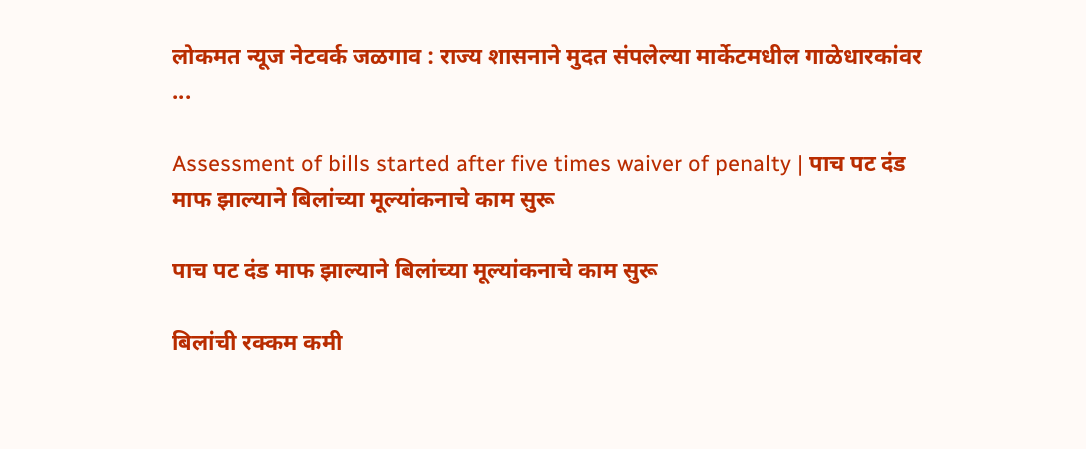लोकमत न्यूज नेटवर्क जळगाव : राज्य शासनाने मुदत संपलेल्या मार्केटमधील गाळेधारकांवर ...

Assessment of bills started after five times waiver of penalty | पाच पट दंड माफ झाल्याने बिलांच्या मूल्यांकनाचे काम सुरू

पाच पट दंड माफ झाल्याने बिलांच्या मूल्यांकनाचे काम सुरू

बिलांची रक्कम कमी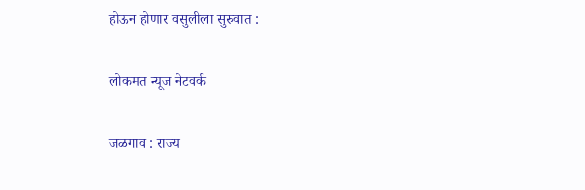होऊन होणार वसुलीला सुरुवात :

लोकमत न्यूज नेटवर्क

जळगाव : राज्य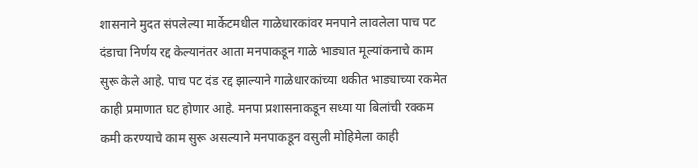शासनाने मुदत संपलेल्या मार्केटमधील गाळेधारकांवर मनपाने लावलेला पाच पट दंडाचा निर्णय रद्द केल्यानंतर आता मनपाकडून गाळे भाड्यात मूल्यांकनाचे काम सुरू केले आहे. पाच पट दंड रद्द झाल्याने गाळेधारकांच्या थकीत भाड्याच्या रकमेत काही प्रमाणात घट होणार आहे. मनपा प्रशासनाकडून सध्या या बिलांची रक्कम कमी करण्याचे काम सुरू असल्याने मनपाकडून वसुली मोहिमेला काही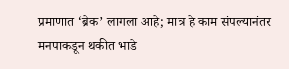प्रमाणात ‘ब्रेक’ लागला आहे; मात्र हे काम संपल्यानंतर मनपाकडून थकीत भाडे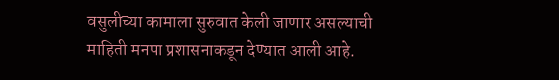वसुलीच्या कामाला सुरुवात केली जाणार असल्याची माहिती मनपा प्रशासनाकडून देण्यात आली आहे.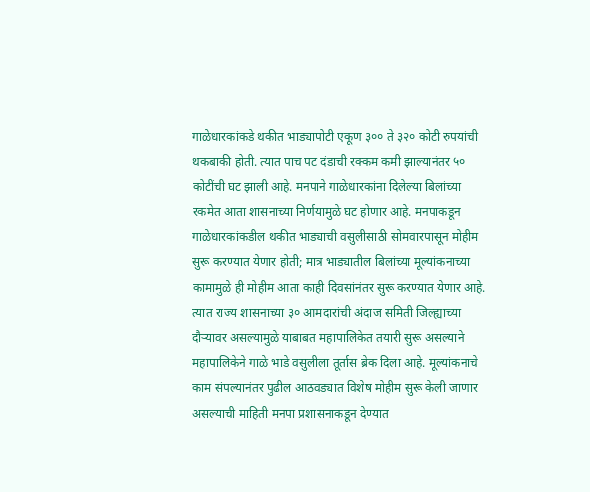गाळेधारकांकडे थकीत भाड्यापोटी एकूण ३०० ते ३२० कोटी रुपयांची थकबाकी होती. त्यात पाच पट दंडाची रक्कम कमी झाल्यानंतर ५० कोटींची घट झाली आहे. मनपाने गाळेधारकांना दिलेल्या बिलांच्या रकमेत आता शासनाच्या निर्णयामुळे घट होणार आहे. मनपाकडून गाळेधारकांकडील थकीत भाड्याची वसुलीसाठी सोमवारपासून मोहीम सुरू करण्यात येणार होती; मात्र भाड्यातील बिलांच्या मूल्यांकनाच्या कामामुळे ही मोहीम आता काही दिवसांनंतर सुरू करण्यात येणार आहे. त्यात राज्य शासनाच्या ३० आमदारांची अंदाज समिती जिल्ह्याच्या दौऱ्यावर असल्यामुळे याबाबत महापालिकेत तयारी सुरू असल्याने महापालिकेने गाळे भाडे वसुलीला तूर्तास ब्रेक दिला आहे. मूल्यांकनाचे काम संपल्यानंतर पुढील आठवड्यात विशेष मोहीम सुरू केली जाणार असल्याची माहिती मनपा प्रशासनाकडून देण्यात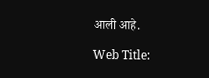आली आहे.

Web Title: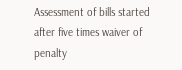Assessment of bills started after five times waiver of penalty